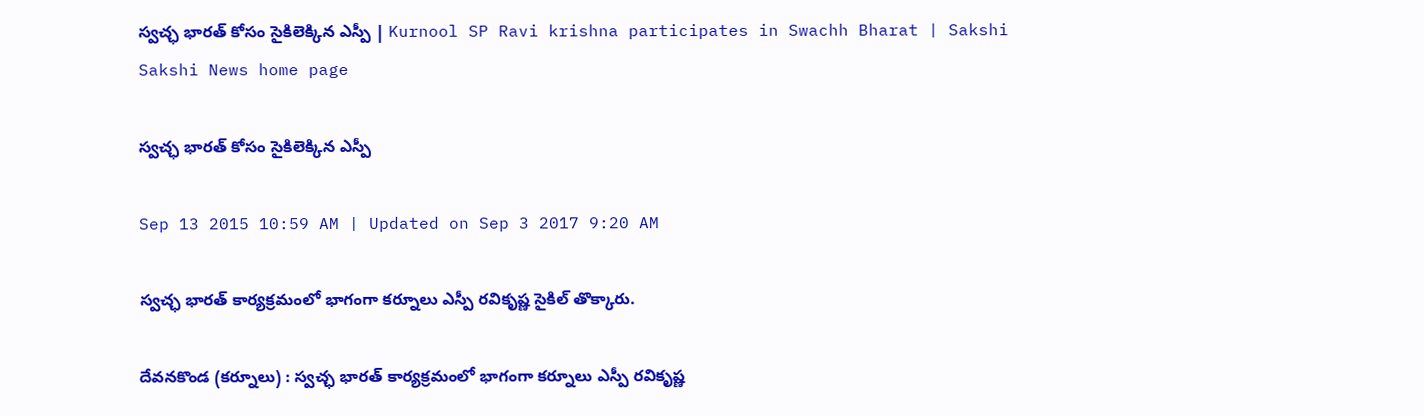స్వచ్ఛ భారత్ కోసం సైకిలెక్కిన ఎస్పీ | Kurnool SP Ravi krishna participates in Swachh Bharat | Sakshi
Sakshi News home page

స్వచ్ఛ భారత్ కోసం సైకిలెక్కిన ఎస్పీ

Sep 13 2015 10:59 AM | Updated on Sep 3 2017 9:20 AM

స్వచ్ఛ భారత్ కార్యక్రమంలో భాగంగా కర్నూలు ఎస్పీ రవికృష్ణ సైకిల్ తొక్కారు.

దేవనకొండ (కర్నూలు) : స్వచ్ఛ భారత్ కార్యక్రమంలో భాగంగా కర్నూలు ఎస్పీ రవికృష్ణ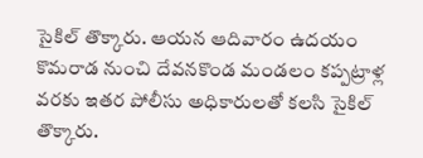సైకిల్ తొక్కారు. ఆయన ఆదివారం ఉదయం కొమరాడ నుంచి దేవనకొండ మండలం కప్పట్రాళ్ల వరకు ఇతర పోలీసు అధికారులతో కలసి సైకిల్ తొక్కారు.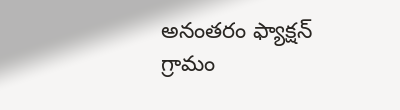అనంతరం ఫ్యాక్షన్ గ్రామం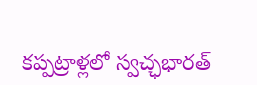కప్పట్రాళ్లలో స్వచ్ఛభారత్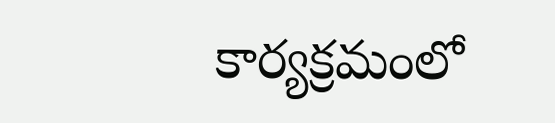కార్యక్రమంలో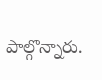పాల్గొన్నారు.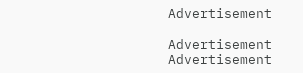Advertisement

Advertisement
Advertisement